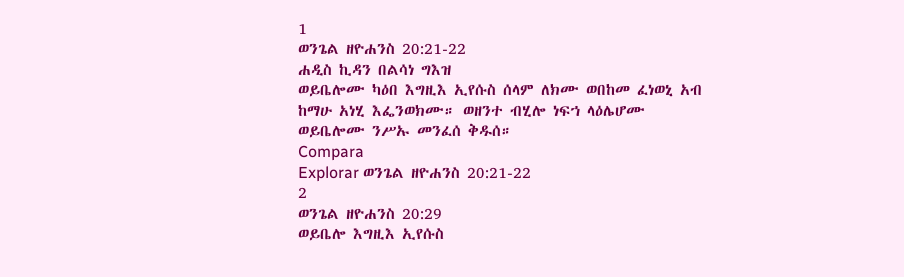1
ወንጌል ዘዮሐንስ 20:21-22
ሐዲስ ኪዳን በልሳነ ግእዝ
ወይቤሎሙ ካዕበ እግዚእ ኢየሱስ ሰላም ለክሙ ወበከመ ፈነወኒ አብ ከማሁ አነሂ እፌንወክሙ። ወዘንተ ብሂሎ ነፍኀ ላዕሌሆሙ ወይቤሎሙ ንሥኡ መንፈሰ ቅዱሰ።
Compara
Explorar ወንጌል ዘዮሐንስ 20:21-22
2
ወንጌል ዘዮሐንስ 20:29
ወይቤሎ እግዚእ ኢየሱስ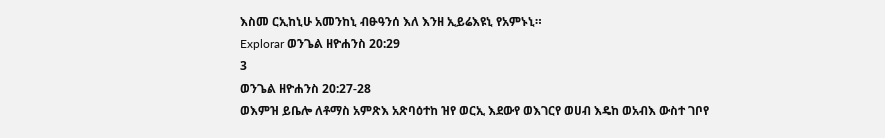እስመ ርኢከኒሁ አመንከኒ ብፁዓንሰ እለ እንዘ ኢይሬእዩኒ የአምኑኒ።
Explorar ወንጌል ዘዮሐንስ 20:29
3
ወንጌል ዘዮሐንስ 20:27-28
ወእምዝ ይቤሎ ለቶማስ አምጽእ አጽባዕተከ ዝየ ወርኢ እደውየ ወእገርየ ወሀብ እዴከ ወአብእ ውስተ ገቦየ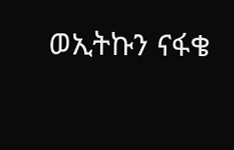ወኢትኩን ናፋቄ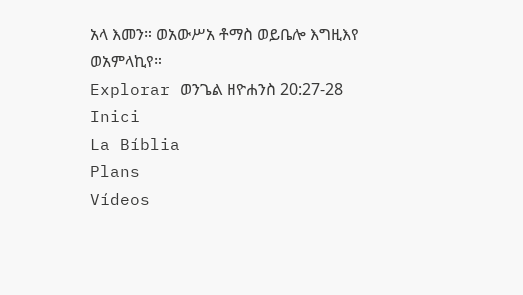አላ እመን። ወአውሥአ ቶማስ ወይቤሎ እግዚእየ ወአምላኪየ።
Explorar ወንጌል ዘዮሐንስ 20:27-28
Inici
La Bíblia
Plans
Vídeos